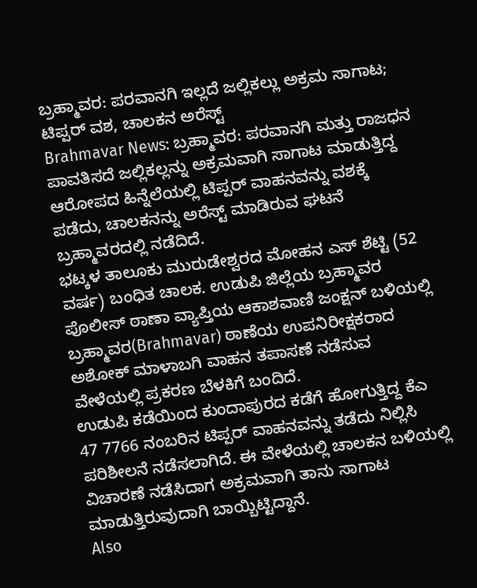ಬ್ರಹ್ಮಾವರ: ಪರವಾನಗಿ ಇಲ್ಲದೆ ಜಲ್ಲಿಕಲ್ಲು ಅಕ್ರಮ ಸಾಗಾಟ; ಟಿಪ್ಪರ್ ವಶ, ಚಾಲಕನ ಅರೆಸ್ಟ್
Brahmavar News: ಬ್ರಹ್ಮಾವರ: ಪರವಾನಗಿ ಮತ್ತು ರಾಜಧನ ಪಾವತಿಸದೆ ಜಲ್ಲಿಕಲ್ಲನ್ನು ಅಕ್ರಮವಾಗಿ ಸಾಗಾಟ ಮಾಡುತ್ತಿದ್ದ ಆರೋಪದ ಹಿನ್ನೆಲೆಯಲ್ಲಿ ಟಿಪ್ಪರ್ ವಾಹನವನ್ನು ವಶಕ್ಕೆ ಪಡೆದು, ಚಾಲಕನನ್ನು ಅರೆಸ್ಟ್ ಮಾಡಿರುವ ಘಟನೆ ಬ್ರಹ್ಮಾವರದಲ್ಲಿ ನಡೆದಿದೆ.
ಭಟ್ಕಳ ತಾಲೂಕು ಮುರುಡೇಶ್ವರದ ಮೋಹನ ಎಸ್ ಶೆಟ್ಟಿ (52 ವರ್ಷ) ಬಂಧಿತ ಚಾಲಕ. ಉಡುಪಿ ಜಿಲ್ಲೆಯ ಬ್ರಹ್ಮಾವರ ಪೊಲೀಸ್ ಠಾಣಾ ವ್ಯಾಪ್ತಿಯ ಆಕಾಶವಾಣಿ ಜಂಕ್ಷನ್ ಬಳಿಯಲ್ಲಿ ಬ್ರಹ್ಮಾವರ(Brahmavar) ಠಾಣೆಯ ಉಪನಿರೀಕ್ಷಕರಾದ ಅಶೋಕ್ ಮಾಳಾಬಗಿ ವಾಹನ ತಪಾಸಣೆ ನಡೆಸುವ ವೇಳೆಯಲ್ಲಿ ಪ್ರಕರಣ ಬೆಳಕಿಗೆ ಬಂದಿದೆ.
ಉಡುಪಿ ಕಡೆಯಿಂದ ಕುಂದಾಪುರದ ಕಡೆಗೆ ಹೋಗುತ್ತಿದ್ದ ಕೆಎ 47 7766 ನಂಬರಿನ ಟಿಪ್ಪರ್ ವಾಹನವನ್ನು ತಡೆದು ನಿಲ್ಲಿಸಿ ಪರಿಶೀಲನೆ ನಡೆಸಲಾಗಿದೆ. ಈ ವೇಳೆಯಲ್ಲಿ ಚಾಲಕನ ಬಳಿಯಲ್ಲಿ ವಿಚಾರಣೆ ನಡೆಸಿದಾಗ ಅಕ್ರಮವಾಗಿ ತಾನು ಸಾಗಾಟ ಮಾಡುತ್ತಿರುವುದಾಗಿ ಬಾಯ್ಬಿಟ್ಟಿದ್ದಾನೆ.
Also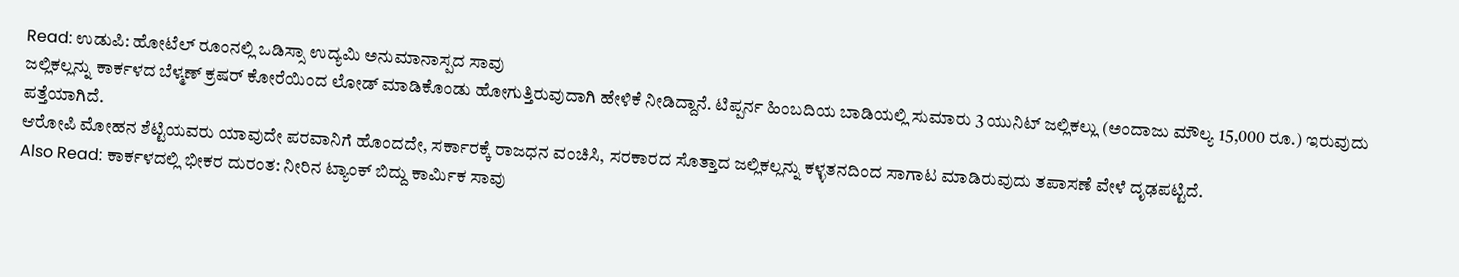Read: ಉಡುಪಿ: ಹೋಟೆಲ್ ರೂಂನಲ್ಲಿ ಒಡಿಸ್ಸಾ ಉದ್ಯಮಿ ಅನುಮಾನಾಸ್ಪದ ಸಾವು
ಜಲ್ಲಿಕಲ್ಲನ್ನು ಕಾರ್ಕಳದ ಬೆಳ್ಮಣ್ ಕ್ರಷರ್ ಕೋರೆಯಿಂದ ಲೋಡ್ ಮಾಡಿಕೊಂಡು ಹೋಗುತ್ತಿರುವುದಾಗಿ ಹೇಳಿಕೆ ನೀಡಿದ್ದಾನೆ. ಟಿಪ್ಪರ್ನ ಹಿಂಬದಿಯ ಬಾಡಿಯಲ್ಲಿ ಸುಮಾರು 3 ಯುನಿಟ್ ಜಲ್ಲಿಕಲ್ಲು (ಅಂದಾಜು ಮೌಲ್ಯ 15,000 ರೂ.) ಇರುವುದು ಪತ್ತೆಯಾಗಿದೆ.
ಆರೋಪಿ ಮೋಹನ ಶೆಟ್ಟಿಯವರು ಯಾವುದೇ ಪರವಾನಿಗೆ ಹೊಂದದೇ, ಸರ್ಕಾರಕ್ಕೆ ರಾಜಧನ ವಂಚಿಸಿ, ಸರಕಾರದ ಸೊತ್ತಾದ ಜಲ್ಲಿಕಲ್ಲನ್ನು ಕಳ್ಳತನದಿಂದ ಸಾಗಾಟ ಮಾಡಿರುವುದು ತಪಾಸಣೆ ವೇಳೆ ದೃಢಪಟ್ಟಿದೆ.
Also Read: ಕಾರ್ಕಳದಲ್ಲಿ ಭೀಕರ ದುರಂತ: ನೀರಿನ ಟ್ಯಾಂಕ್ ಬಿದ್ದು ಕಾರ್ಮಿಕ ಸಾವು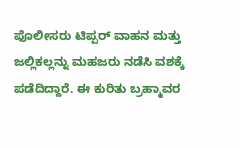ಪೊಲೀಸರು ಟಿಪ್ಪರ್ ವಾಹನ ಮತ್ತು ಜಲ್ಲಿಕಲ್ಲನ್ನು ಮಹಜರು ನಡೆಸಿ ವಶಕ್ಕೆ ಪಡೆದಿದ್ದಾರೆ. ಈ ಕುರಿತು ಬ್ರಹ್ಮಾವರ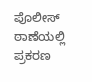ಪೊಲೀಸ್ ಠಾಣೆಯಲ್ಲಿ ಪ್ರಕರಣ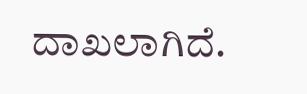ದಾಖಲಾಗಿದೆ.